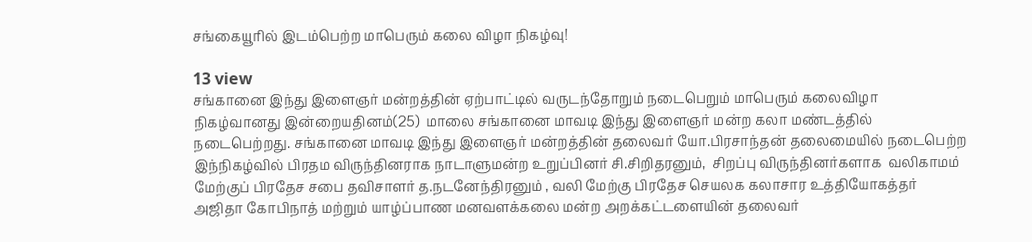சங்கையூரில் இடம்பெற்ற மாபெரும் கலை விழா நிகழ்வு!

13 view
சங்கானை இந்து இளைஞர் மன்றத்தின் ஏற்பாட்டில் வருடந்தோறும் நடைபெறும் மாபெரும் கலைவிழா நிகழ்வானது இன்றையதினம்(25)  மாலை சங்கானை மாவடி இந்து இளைஞர் மன்ற கலா மண்டத்தில் நடைபெற்றது. சங்கானை மாவடி இந்து இளைஞர் மன்றத்தின் தலைவர் யோ.பிரசாந்தன் தலைமையில் நடைபெற்ற இந்நிகழ்வில் பிரதம விருந்தினராக நாடாளுமன்ற உறுப்பினர் சி.சிறிதரனும்,  சிறப்பு விருந்தினர்களாக  வலிகாமம் மேற்குப் பிரதேச சபை தவிசாளர் த.நடனேந்திரனும் , வலி மேற்கு பிரதேச செயலக கலாசார உத்தியோகத்தர் அஜிதா கோபிநாத் மற்றும் யாழ்ப்பாண மனவளக்கலை மன்ற அறக்கட்டளையின் தலைவர்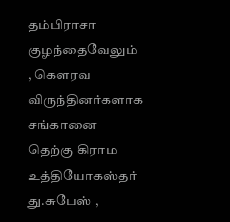தம்பிராசா குழந்தைவேலும் , கௌரவ விருந்தினர்களாக சங்கானை தெற்கு கிராம உத்தியோகஸ்தர் து.சுபேஸ் ,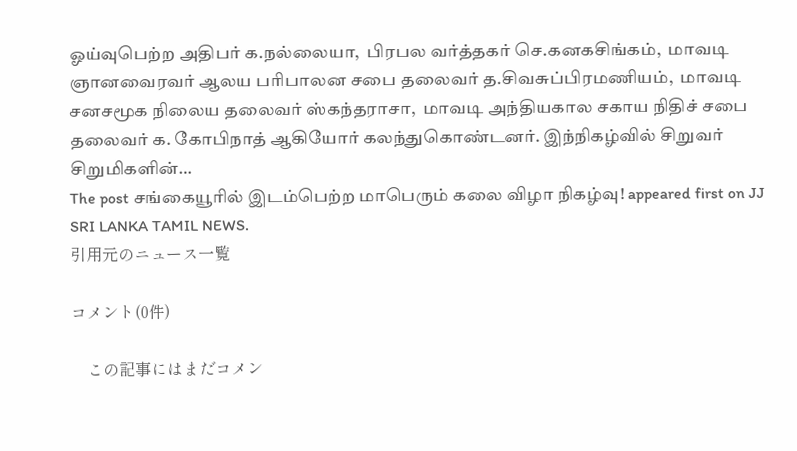ஓய்வுபெற்ற அதிபர் க.நல்லையா,  பிரபல வர்த்தகர் செ.கனகசிங்கம்,  மாவடி ஞானவைரவர் ஆலய பரிபாலன சபை தலைவர் த.சிவசுப்பிரமணியம்,  மாவடி சனசமூக நிலைய தலைவர் ஸ்கந்தராசா,  மாவடி அந்தியகால சகாய நிதிச் சபை தலைவர் க. கோபிநாத் ஆகியோர் கலந்துகொண்டனர். இந்நிகழ்வில் சிறுவர் சிறுமிகளின்…
The post சங்கையூரில் இடம்பெற்ற மாபெரும் கலை விழா நிகழ்வு! appeared first on JJ SRI LANKA TAMIL NEWS.
引用元のニュース一覧

コメント(0件)

    この記事にはまだコメン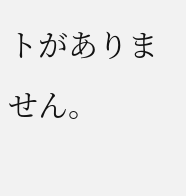トがありません。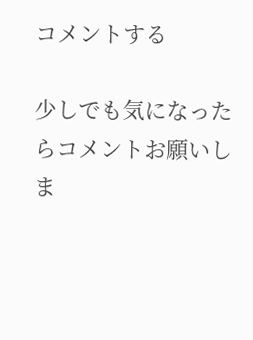コメントする

少しでも気になったらコメントお願いしま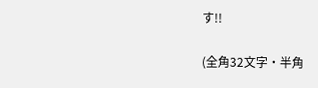す!!

(全角32文字・半角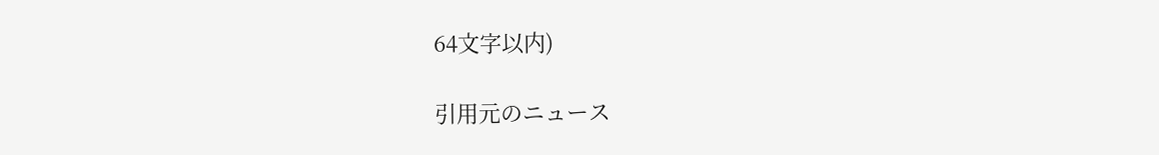64文字以内)

引用元のニュース